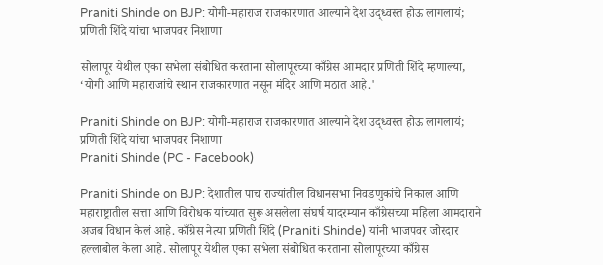Praniti Shinde on BJP: योगी-महाराज राजकारणात आल्याने देश उद्ध्वस्त होऊ लागलायं; प्रणिती शिंदे यांचा भाजपवर निशाणा

सोलापूर येथील एका सभेला संबोधित करताना सोलापूरच्या काँग्रेस आमदार प्रणिती शिंदे म्हणाल्या, ‘योगी आणि महाराजांचे स्थान राजकारणात नसून मंदिर आणि मठात आहे.'

Praniti Shinde on BJP: योगी-महाराज राजकारणात आल्याने देश उद्ध्वस्त होऊ लागलायं; प्रणिती शिंदे यांचा भाजपवर निशाणा
Praniti Shinde (PC - Facebook)

Praniti Shinde on BJP: देशातील पाच राज्यांतील विधानसभा निवडणुकांचे निकाल आणि महाराष्ट्रातील सत्ता आणि विरोधक यांच्यात सुरू असलेला संघर्ष यादरम्यान काँग्रेसच्या महिला आमदाराने अजब विधान केलं आहे. काँग्रेस नेत्या प्रणिती शिंदे (Praniti Shinde) यांनी भाजपवर जोरदार हल्लाबोल केला आहे. सोलापूर येथील एका सभेला संबोधित करताना सोलापूरच्या काँग्रेस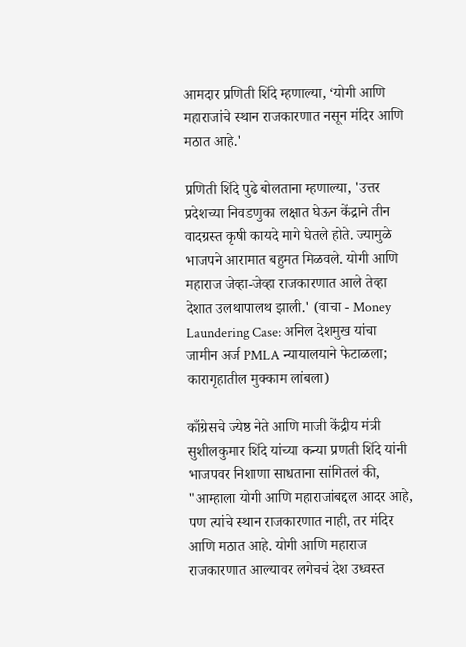आमदार प्रणिती शिंदे म्हणाल्या, ‘योगी आणि महाराजांचे स्थान राजकारणात नसून मंदिर आणि मठात आहे.'

प्रणिती शिंदे पुढे बोलताना म्हणाल्या, 'उत्तर प्रदेशच्या निवडणुका लक्षात घेऊन केंद्राने तीन वादग्रस्त कृषी कायदे मागे घेतले होते. ज्यामुळे भाजपने आरामात बहुमत मिळवले. योगी आणि महाराज जेव्हा-जेव्हा राजकारणात आले तेव्हा देशात उलथापालथ झाली.' (वाचा - Money Laundering Case: अनिल देशमुख यांचा जामीन अर्ज PMLA न्यायालयाने फेटाळला; कारागृहातील मुक्काम लांबला)

काँग्रेसचे ज्येष्ठ नेते आणि माजी केंद्रीय मंत्री सुशीलकुमार शिंदे यांच्या कन्या प्रणती शिंदे यांनी भाजपवर निशाणा साधताना सांगितलं की, "आम्हाला योगी आणि महाराजांबद्दल आदर आहे, पण त्यांचे स्थान राजकारणात नाही, तर मंदिर आणि मठात आहे. योगी आणि महाराज राजकारणात आल्यावर लगेचचं देश उध्वस्त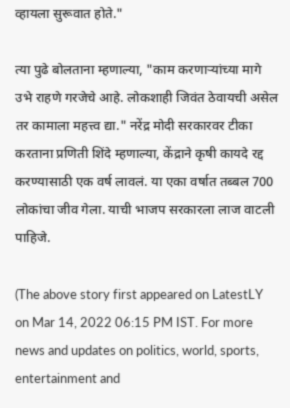व्हायला सुरूवात होते."

त्या पुढे बोलताना म्हणाल्या, "काम करणाऱ्यांच्या मागे उभे राहणे गरजेचे आहे. लोकशाही जिवंत ठेवायची असेल तर कामाला महत्त्व द्या." नरेंद्र मोदी सरकारवर टीका करताना प्रणिती शिंदे म्हणाल्या, केंद्राने कृषी कायदे रद्द करण्यासाठी एक वर्ष लावलं. या एका वर्षात तब्बल 700 लोकांचा जीव गेला. याची भाजप सरकारला लाज वाटली पाहिजे.

(The above story first appeared on LatestLY on Mar 14, 2022 06:15 PM IST. For more news and updates on politics, world, sports, entertainment and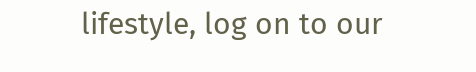lifestyle, log on to our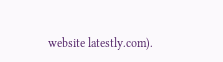website latestly.com).